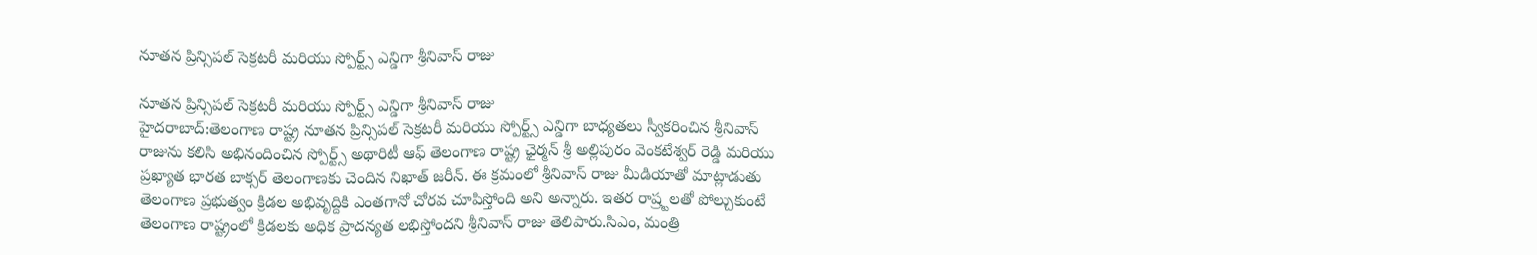నూతన ప్రిన్సిపల్ సెక్రటరీ మరియు స్పోర్ట్స్ ఎన్డిగా శ్రీనివాస్ రాజు

నూతన ప్రిన్సిపల్ సెక్రటరీ మరియు స్పోర్ట్స్ ఎన్డిగా శ్రీనివాస్ రాజు
హైదరాబాద్:తెలంగాణ రాష్ట్ర నూతన ప్రిన్సిపల్ సెక్రటరీ మరియు స్పోర్ట్స్ ఎన్డిగా బాధ్యతలు స్వీకరించిన శ్రీనివాస్ రాజును కలిసి అభినందించిన స్పోర్ట్స్ అథారిటీ ఆఫ్ తెలంగాణ రాష్ట్ర ఛైర్మన్ శ్రీ అల్లిపురం వెంకటేశ్వర్ రెడ్డి మరియు ప్రఖ్యాత భారత బాక్సర్ తెలంగాణకు చెందిన నిఖాత్ జరీన్. ఈ క్రమంలో శ్రీనివాస్ రాజు మీడియాతో మాట్లాడుతు తెలంగాణ ప్రభుత్వం క్రిడల అభివృద్దికి ఎంతగానో చోరవ చూపిస్తోంది అని అన్నారు. ఇతర రాష్ర్టలతో పోల్చుకుంటే తెలంగాణ రాష్ట్రంలో క్రిడలకు అధిక ప్రాదన్యత లభిస్తోందని శ్రీనివాస్ రాజు తెలిపారు.సిఎం, మంత్రి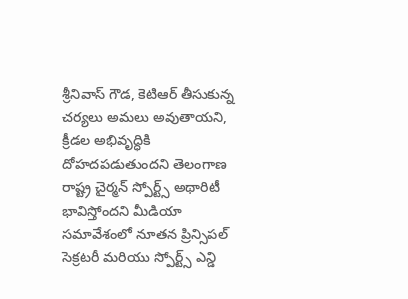శ్రీనివాస్ గౌడ, కెటిఆర్ తీసుకున్న చర్యలు అమలు అవుతాయని, క్రీడల అభివృద్ధికి దోహదపడుతుందని తెలంగాణ రాష్ట్ర చైర్మన్ స్పోర్ట్స్ అథారిటీ భావిస్తోందని మీడియా సమావేశంలో నూతన ప్రిన్సిపల్ సెక్రటరీ మరియు స్పోర్ట్స్ ఎన్డి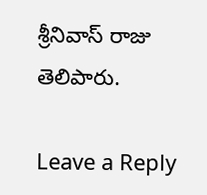శ్రీనివాస్ రాజు తెలిపారు.

Leave a Reply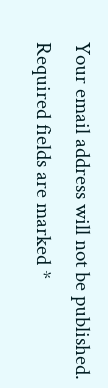Your email address will not be published. Required fields are marked *